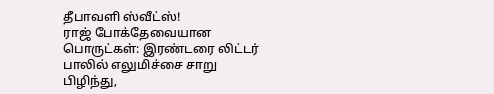தீபாவளி ஸ்வீட்ஸ்!
ராஜ் போக்தேவையான பொருட்கள்: இரண்டரை லிட்டர் பாலில் எலுமிச்சை சாறு பிழிந்து,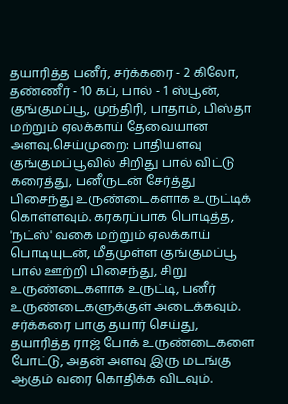தயாரித்த பனீர், சர்க்கரை - 2 கிலோ, தண்ணீர் - 10 கப், பால் - 1 ஸ்பூன், குங்குமப்பூ, முந்திரி, பாதாம், பிஸ்தா மற்றும் ஏலக்காய் தேவையான அளவு.செய்முறை: பாதியளவு குங்குமப்பூவில் சிறிது பால் விட்டு கரைத்து, பனீருடன் சேர்த்து பிசைந்து உருண்டைகளாக உருட்டிக் கொள்ளவும். கரகரப்பாக பொடித்த, 'நட்ஸ்' வகை மற்றும் ஏலக்காய் பொடியுடன், மீதமுள்ள குங்குமப்பூ பால் ஊற்றி பிசைந்து, சிறு உருண்டைகளாக உருட்டி, பனீர் உருண்டைகளுக்குள் அடைக்கவும். சர்க்கரை பாகு தயார் செய்து, தயாரித்த ராஜ் போக் உருண்டைகளை போட்டு, அதன் அளவு இரு மடங்கு ஆகும் வரை கொதிக்க விடவும்.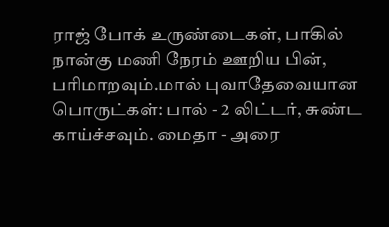ராஜ் போக் உருண்டைகள், பாகில் நான்கு மணி நேரம் ஊறிய பின், பரிமாறவும்.மால் புவாதேவையான பொருட்கள்: பால் - 2 லிட்டர், சுண்ட காய்ச்சவும். மைதா - அரை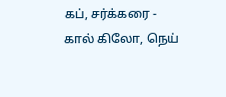கப், சர்க்கரை - கால் கிலோ, நெய்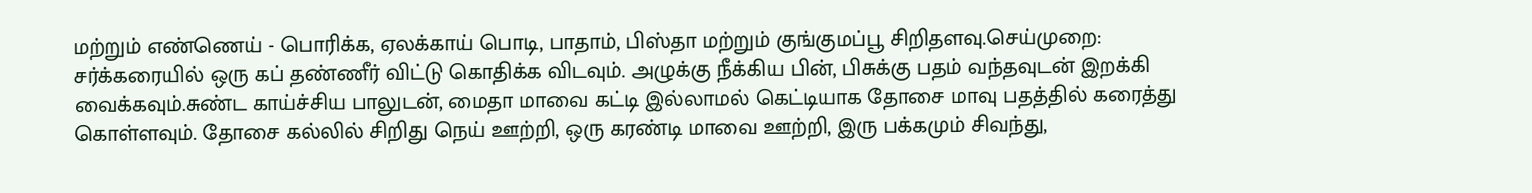மற்றும் எண்ணெய் - பொரிக்க, ஏலக்காய் பொடி, பாதாம், பிஸ்தா மற்றும் குங்குமப்பூ சிறிதளவு.செய்முறை: சர்க்கரையில் ஒரு கப் தண்ணீர் விட்டு கொதிக்க விடவும். அழுக்கு நீக்கிய பின், பிசுக்கு பதம் வந்தவுடன் இறக்கி வைக்கவும்.சுண்ட காய்ச்சிய பாலுடன், மைதா மாவை கட்டி இல்லாமல் கெட்டியாக தோசை மாவு பதத்தில் கரைத்து கொள்ளவும். தோசை கல்லில் சிறிது நெய் ஊற்றி, ஒரு கரண்டி மாவை ஊற்றி, இரு பக்கமும் சிவந்து,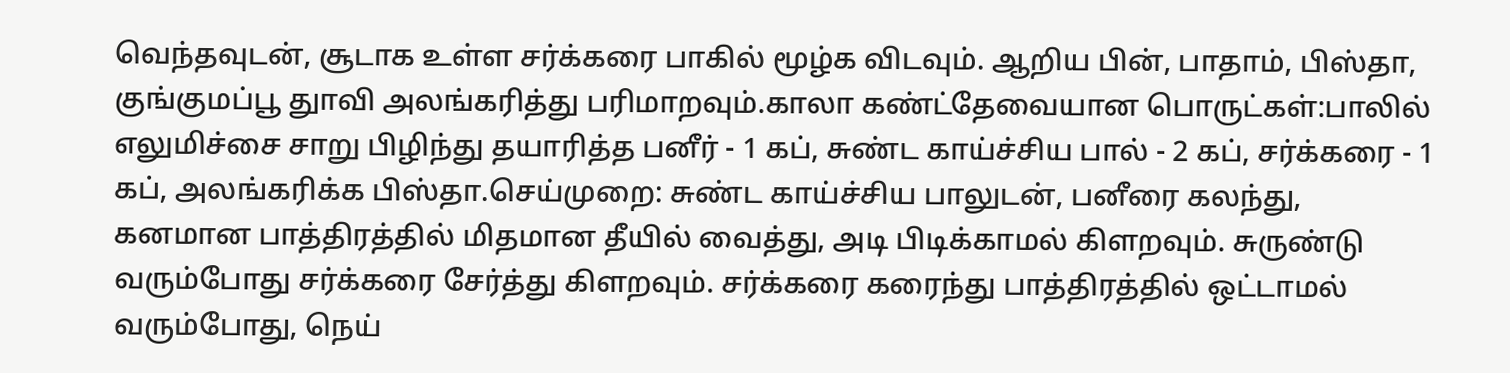வெந்தவுடன், சூடாக உள்ள சர்க்கரை பாகில் மூழ்க விடவும். ஆறிய பின், பாதாம், பிஸ்தா, குங்குமப்பூ துாவி அலங்கரித்து பரிமாறவும்.காலா கண்ட்தேவையான பொருட்கள்:பாலில் எலுமிச்சை சாறு பிழிந்து தயாரித்த பனீர் - 1 கப், சுண்ட காய்ச்சிய பால் - 2 கப், சர்க்கரை - 1 கப், அலங்கரிக்க பிஸ்தா.செய்முறை: சுண்ட காய்ச்சிய பாலுடன், பனீரை கலந்து, கனமான பாத்திரத்தில் மிதமான தீயில் வைத்து, அடி பிடிக்காமல் கிளறவும். சுருண்டு வரும்போது சர்க்கரை சேர்த்து கிளறவும். சர்க்கரை கரைந்து பாத்திரத்தில் ஒட்டாமல் வரும்போது, நெய்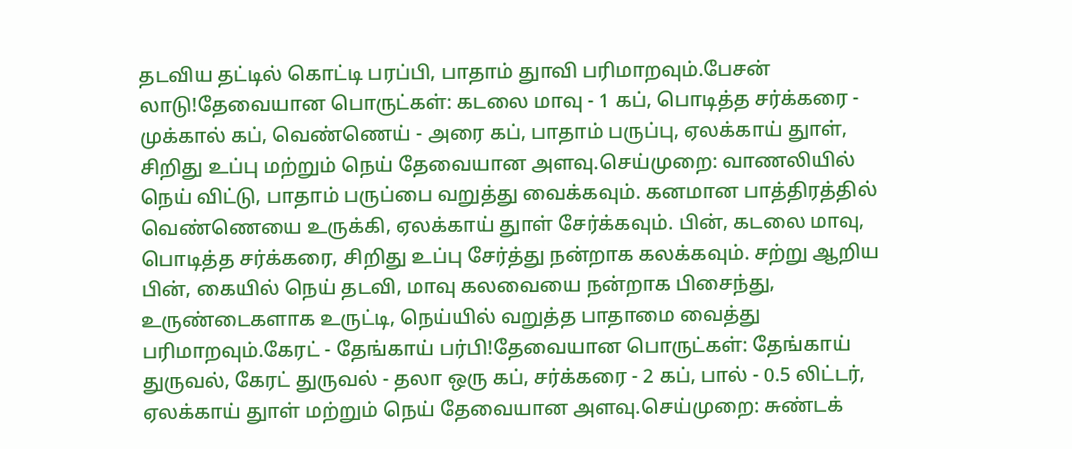தடவிய தட்டில் கொட்டி பரப்பி, பாதாம் துாவி பரிமாறவும்.பேசன் லாடு!தேவையான பொருட்கள்: கடலை மாவு - 1 கப், பொடித்த சர்க்கரை - முக்கால் கப், வெண்ணெய் - அரை கப், பாதாம் பருப்பு, ஏலக்காய் துாள், சிறிது உப்பு மற்றும் நெய் தேவையான அளவு.செய்முறை: வாணலியில் நெய் விட்டு, பாதாம் பருப்பை வறுத்து வைக்கவும். கனமான பாத்திரத்தில் வெண்ணெயை உருக்கி, ஏலக்காய் துாள் சேர்க்கவும். பின், கடலை மாவு, பொடித்த சர்க்கரை, சிறிது உப்பு சேர்த்து நன்றாக கலக்கவும். சற்று ஆறிய பின், கையில் நெய் தடவி, மாவு கலவையை நன்றாக பிசைந்து, உருண்டைகளாக உருட்டி, நெய்யில் வறுத்த பாதாமை வைத்து பரிமாறவும்.கேரட் - தேங்காய் பர்பி!தேவையான பொருட்கள்: தேங்காய் துருவல், கேரட் துருவல் - தலா ஒரு கப், சர்க்கரை - 2 கப், பால் - 0.5 லிட்டர், ஏலக்காய் துாள் மற்றும் நெய் தேவையான அளவு.செய்முறை: சுண்டக்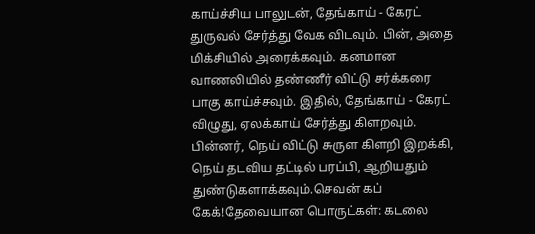காய்ச்சிய பாலுடன், தேங்காய் - கேரட் துருவல் சேர்த்து வேக விடவும். பின், அதை மிக்சியில் அரைக்கவும். கனமான வாணலியில் தண்ணீர் விட்டு சர்க்கரை பாகு காய்ச்சவும். இதில், தேங்காய் - கேரட் விழுது, ஏலக்காய் சேர்த்து கிளறவும். பின்னர், நெய் விட்டு சுருள கிளறி இறக்கி, நெய் தடவிய தட்டில் பரப்பி, ஆறியதும் துண்டுகளாக்கவும்.செவன் கப் கேக்!தேவையான பொருட்கள்: கடலை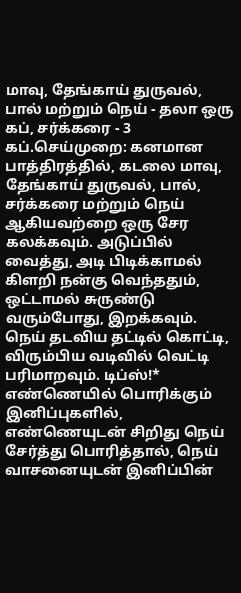மாவு, தேங்காய் துருவல், பால் மற்றும் நெய் - தலா ஒரு கப், சர்க்கரை - 3 கப்.செய்முறை: கனமான பாத்திரத்தில், கடலை மாவு, தேங்காய் துருவல், பால், சர்க்கரை மற்றும் நெய் ஆகியவற்றை ஒரு சேர கலக்கவும். அடுப்பில் வைத்து, அடி பிடிக்காமல் கிளறி நன்கு வெந்ததும், ஒட்டாமல் சுருண்டு வரும்போது, இறக்கவும். நெய் தடவிய தட்டில் கொட்டி, விரும்பிய வடிவில் வெட்டி பரிமாறவும். டிப்ஸ்!* எண்ணெயில் பொரிக்கும் இனிப்புகளில், எண்ணெயுடன் சிறிது நெய் சேர்த்து பொரித்தால், நெய் வாசனையுடன் இனிப்பின்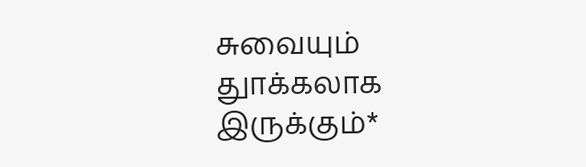சுவையும் துாக்கலாக இருக்கும்*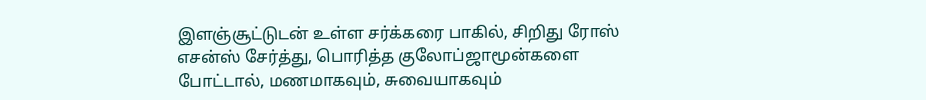இளஞ்சூட்டுடன் உள்ள சர்க்கரை பாகில், சிறிது ரோஸ் எசன்ஸ் சேர்த்து, பொரித்த குலோப்ஜாமூன்களை போட்டால், மணமாகவும், சுவையாகவும்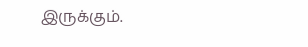இருக்கும்.